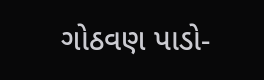ગોઠવણ પાડો-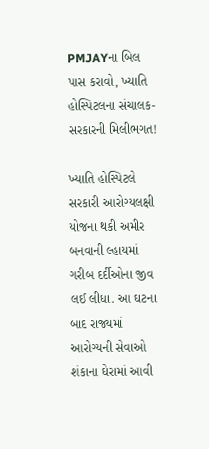PMJAYના બિલ પાસ કરાવો, ખ્યાતિ હોસ્પિટલના સંચાલક-સરકારની મિલીભગત!

ખ્યાતિ હોસ્પિટલે સરકારી આરોગ્યલક્ષી યોજના થકી અમીર બનવાની લ્હાયમાં ગરીબ દર્દીઓના જીવ લઈ લીધા. આ ઘટના બાદ રાજ્યમાં આરોગ્યની સેવાઓ શંકાના ઘેરામાં આવી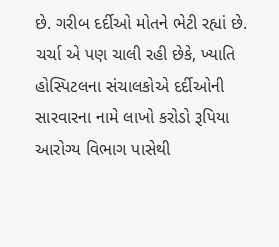છે. ગરીબ દર્દીઓ મોતને ભેટી રહ્યાં છે. ચર્ચા એ પણ ચાલી રહી છેકે, ખ્યાતિ હોસ્પિટલના સંચાલકોએ દર્દીઓની સારવારના નામે લાખો કરોડો રૂપિયા આરોગ્ય વિભાગ પાસેથી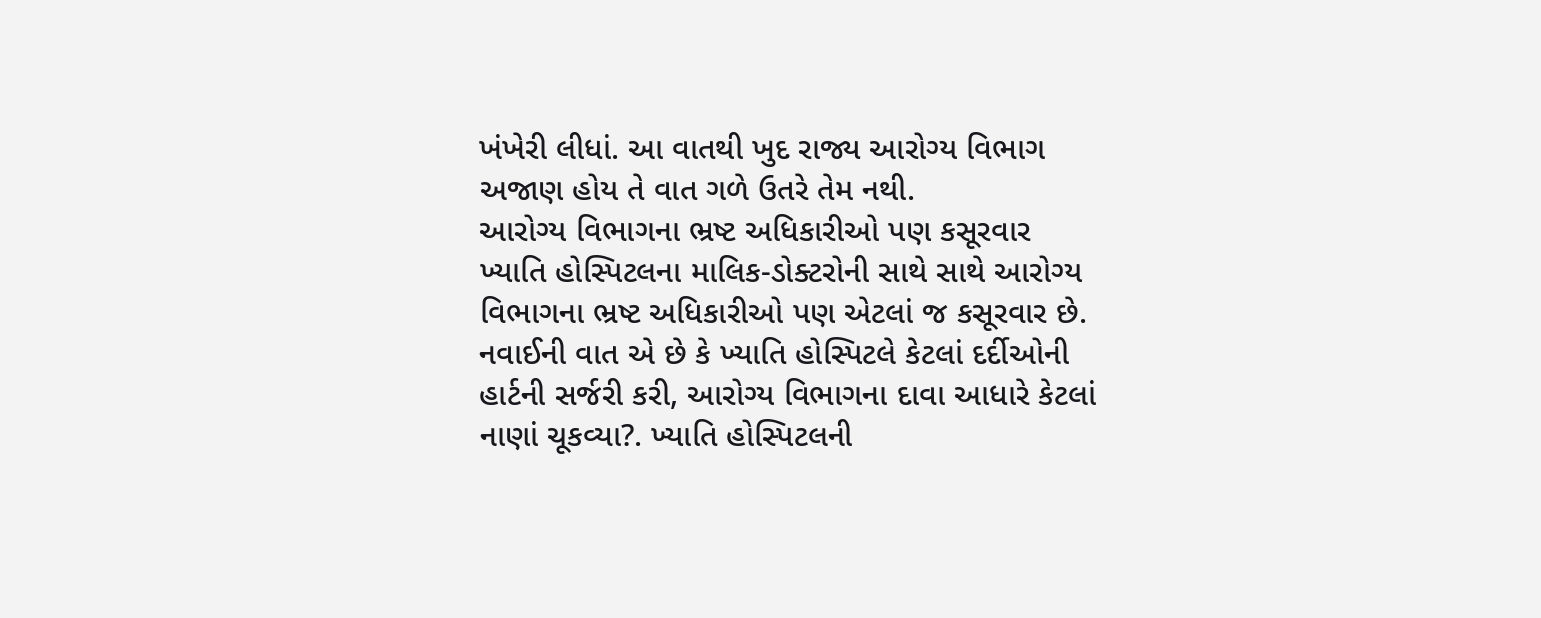ખંખેરી લીધાં. આ વાતથી ખુદ રાજ્ય આરોગ્ય વિભાગ અજાણ હોય તે વાત ગળે ઉતરે તેમ નથી.
આરોગ્ય વિભાગના ભ્રષ્ટ અધિકારીઓ પણ કસૂરવાર
ખ્યાતિ હોસ્પિટલના માલિક-ડોક્ટરોની સાથે સાથે આરોગ્ય વિભાગના ભ્રષ્ટ અધિકારીઓ પણ એટલાં જ કસૂરવાર છે. નવાઈની વાત એ છે કે ખ્યાતિ હોસ્પિટલે કેટલાં દર્દીઓની હાર્ટની સર્જરી કરી, આરોગ્ય વિભાગના દાવા આધારે કેટલાં નાણાં ચૂકવ્યા?. ખ્યાતિ હોસ્પિટલની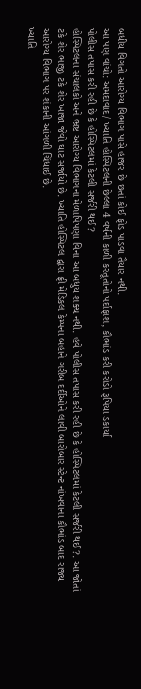બધીય વિગતો આરોગ્ય વિભાગ પાસે હાજર છે છતાં કોઈ ફોડ પાડવા તૈયાર નથી.
આ પણ વાંચો: અમદાવાદ/ ખ્યાતિ હોસ્પિટલની છેલ્લા 4 વર્ષની કાળી કરતૂતોનો પર્દાફાશ, કૌભાંડ કરી કરોડો રૂપિયા ડકાર્યા
પોલીસ તપાસ કરી રહી છે કે હોસ્પિટલમાં કેટલી સર્જરી થઈ?
હોસ્પિટલના સંચાલકો અને ભ્રષ્ટ આરોગ્ય વિભાગના મેળાપિપણા વિના આ બધુય શક્ય નથી. હવે પોલીસ તપાસ કરી રહી છે કે હોસ્પિટલમાં કેટલી સર્જરી થઈ?. આ જોતાં ટકે શેર ભાજી ટકે શેર ખાજા જેવો ઘાટ સર્જાયો છે. ખ્યાતિ હોસ્પિટલ દ્વારા ફ્રી મેડિકલ કેમ્પના બહાને ગરીબ દર્દીઓને લાવી બારોબાર સ્ટેન્ટ નાંખવાના કૌભાંડ બાદ રાજ્ય આરોગ્ય વિભાગ પર શંકાની આંગળી ચિંધાઈ છે.
ખ્યાતિ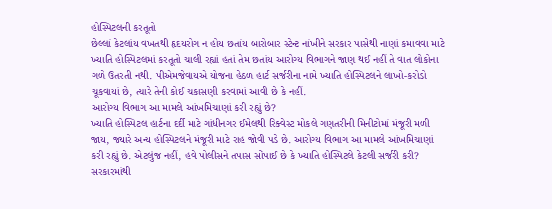હોસ્પિટલની કરતૂતો
છેલ્લાં કેટલાંય વખતથી હૃદયરોગ ન હોય છતાંય બારોબાર સ્ટેન્ટ નાંખીને સરકાર પાસેથી નાણાં કમાવવા માટે ખ્યાતિ હોસ્પિટલમાં કરતૂતો ચાલી રહ્યાં હતાં તેમ છતાંય આરોગ્ય વિભાગને જાણ થઈ નહીં તે વાત લોકોના ગળે ઉતરતી નથી. પીએમજેવાયએ યોજના હેઠળ હાર્ટ સર્જરીના નામે ખ્યાતિ હોસ્પિટલને લાખો-કરોડો ચૂકવાયાં છે, ત્યારે તેની કોઈ ચકાસણી કરવામાં આવી છે કે નહીં.
આરોગ્ય વિભાગ આ મામલે આંખમિચાણાં કરી રહ્યું છે?
ખ્યાતિ હોસ્પિટલ હાર્ટના દર્દી માટે ગાંધીનગર ઈમેલથી રિક્વેસ્ટ મોકલે ગણતરીની મિનીટોમાં મંજૂરી મળી જાય, જ્યારે અન્ય હોસ્પિટલને મંજૂરી માટે રાહ જોવી પડે છે. આરોગ્ય વિભાગ આ મામલે આંખમિચાણાં કરી રહ્યું છે. એટલુંજ નહીં, હવે પોલીસને તપાસ સોંપાઈ છે કે ખ્યાતિ હોસ્પિટલે કેટલી સર્જરી કરી? સરકારમાંથી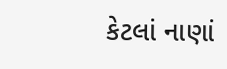કેટલાં નાણાં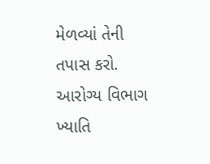મેળવ્યાં તેની તપાસ કરો. આરોગ્ય વિભાગ ખ્યાતિ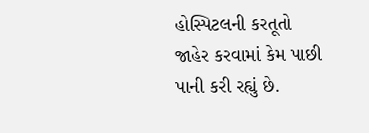હોસ્પિટલની કરતૂતો જાહેર કરવામાં કેમ પાછી પાની કરી રહ્યું છે.